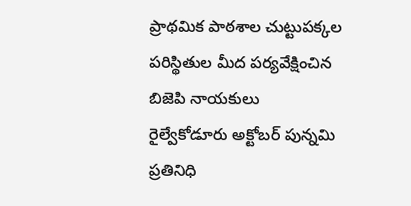ప్రాథమిక పాఠశాల చుట్టుపక్కల పరిస్థితుల మీద పర్యవేక్షించిన బిజెపి నాయకులు
రైల్వేకోడూరు అక్టోబర్ పున్నమి ప్రతినిధి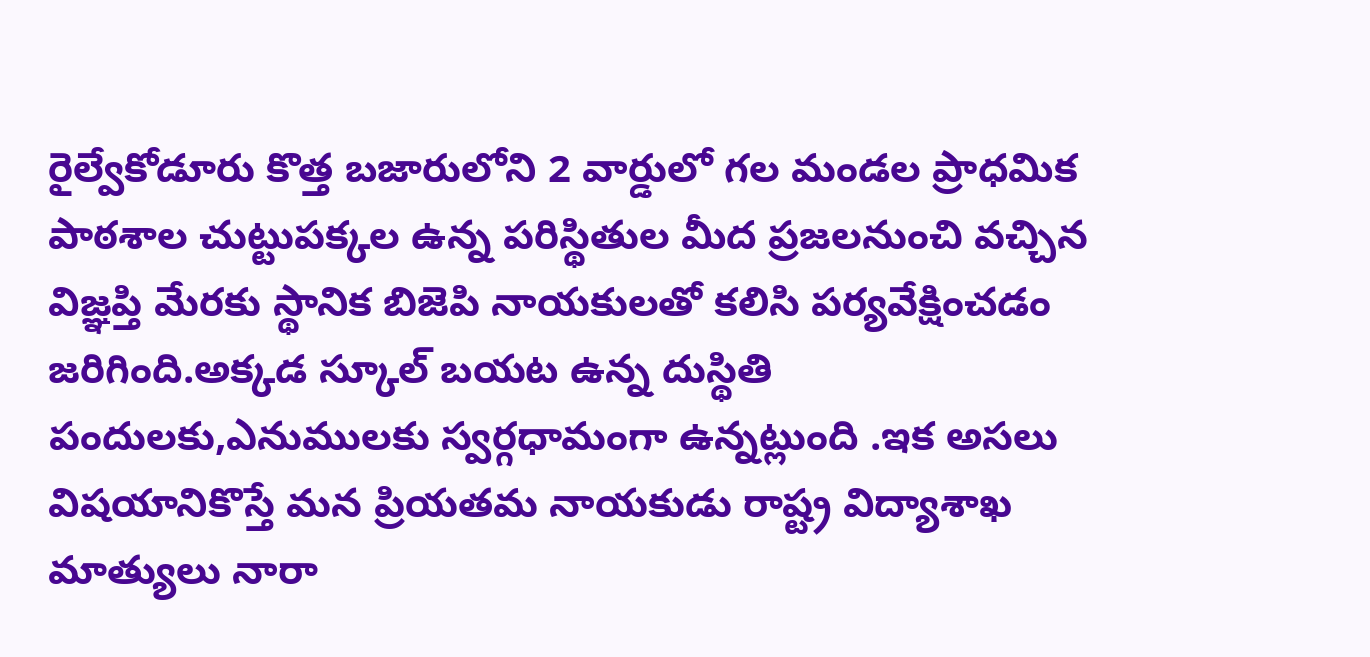రైల్వేకోడూరు కొత్త బజారులోని 2 వార్డులో గల మండల ప్రాధమిక పాఠశాల చుట్టుపక్కల ఉన్న పరిస్థితుల మీద ప్రజలనుంచి వచ్చిన విజ్ఞప్తి మేరకు స్థానిక బిజెపి నాయకులతో కలిసి పర్యవేక్షించడం జరిగింది.అక్కడ స్కూల్ బయట ఉన్న దుస్థితి పందులకు,ఎనుములకు స్వర్గధామంగా ఉన్నట్లుంది .ఇక అసలు విషయానికొస్తే మన ప్రియతమ నాయకుడు రాష్ట్ర విద్యాశాఖ మాత్యులు నారా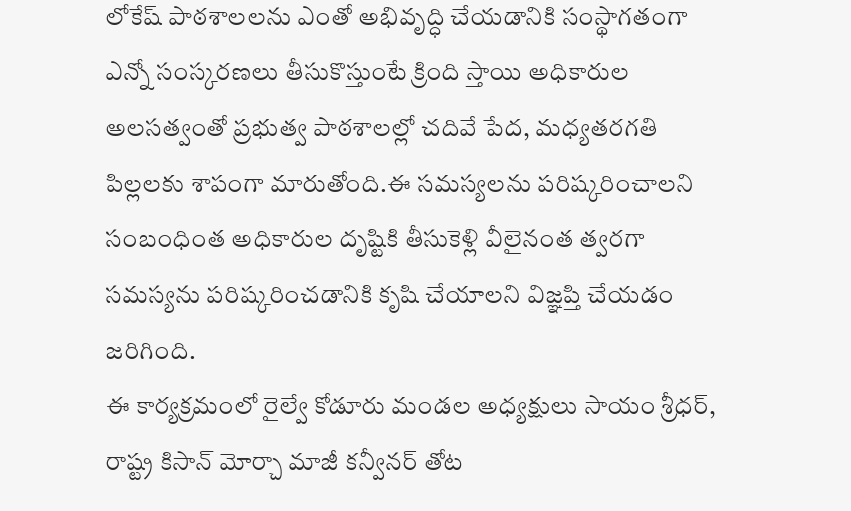లోకేష్ పాఠశాలలను ఎంతో అభివృద్ధి చేయడానికి సంస్థాగతంగా ఎన్నో సంస్కరణలు తీసుకొస్తుంటే క్రింది స్తాయి అధికారుల అలసత్వంతో ప్రభుత్వ పాఠశాలల్లో చదివే పేద, మధ్యతరగతి పిల్లలకు శాపంగా మారుతోంది.ఈ సమస్యలను పరిష్కరించాలని సంబంధింత అధికారుల దృష్టికి తీసుకెళ్లి వీలైనంత త్వరగా సమస్యను పరిష్కరించడానికి కృషి చేయాలని విజ్ఞప్తి చేయడం జరిగింది.
ఈ కార్యక్రమంలో రైల్వే కోడూరు మండల అధ్యక్షులు సాయం శ్రీధర్, రాష్ట్ర కిసాన్ మోర్చా మాజీ కన్వీనర్ తోట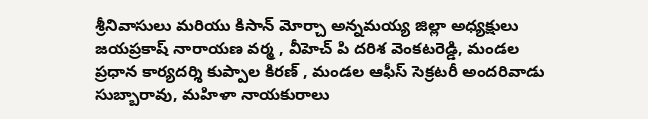శ్రీనివాసులు మరియు కిసాన్ మోర్చా అన్నమయ్య జిల్లా అధ్యక్షులు జయప్రకాష్ నారాయణ వర్మ , వీహెచ్ పి దరిశ వెంకటరెడ్డి, మండల ప్రధాన కార్యదర్శి కుప్పాల కిరణ్ , మండల ఆఫీస్ సెక్రటరీ అందరివాడు సుబ్బారావు, మహిళా నాయకురాలు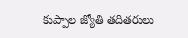కుప్పాల జ్యోతి తదితరులు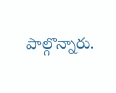పాల్గొన్నారు.